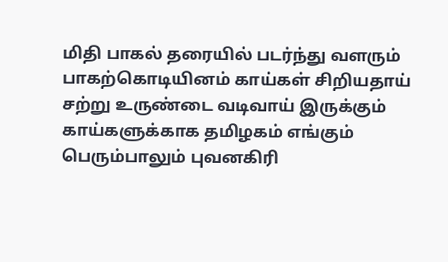மிதி பாகல் தரையில் படர்ந்து வளரும் பாகற்கொடியினம் காய்கள் சிறியதாய் சற்று உருண்டை வடிவாய் இருக்கும் காய்களுக்காக தமிழகம் எங்கும் பெரும்பாலும் புவனகிரி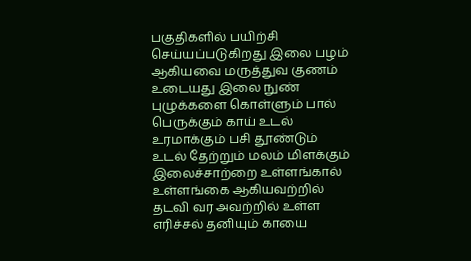பகுதிகளில் பயிற்சி செய்யப்படுகிறது இலை பழம் ஆகியவை மருத்துவ குணம் உடையது இலை நுண் புழுக்களை கொள்ளும் பால் பெருக்கும் காய் உடல் உரமாக்கும் பசி தூண்டும் உடல் தேற்றும் மலம் மிளக்கும் இலைச்சாற்றை உள்ளங்கால் உள்ளங்கை ஆகியவற்றில் தடவி வர அவற்றில் உள்ள எரிச்சல் தனியும் காயை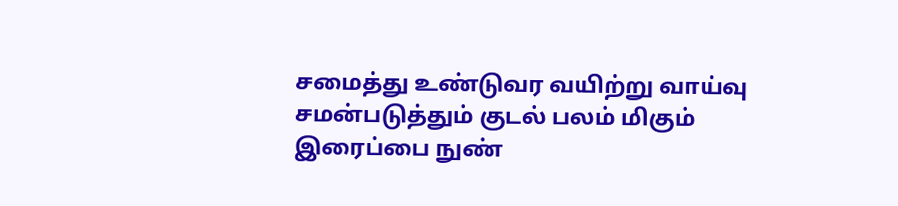சமைத்து உண்டுவர வயிற்று வாய்வு சமன்படுத்தும் குடல் பலம் மிகும் இரைப்பை நுண்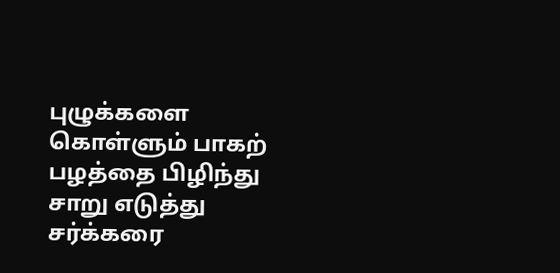புழுக்களை கொள்ளும் பாகற் பழத்தை பிழிந்து சாறு எடுத்து சர்க்கரை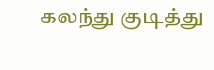கலந்து குடித்து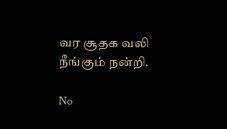வர சூதக வலி நீங்கும் நன்றி.

No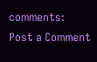comments:
Post a Comment